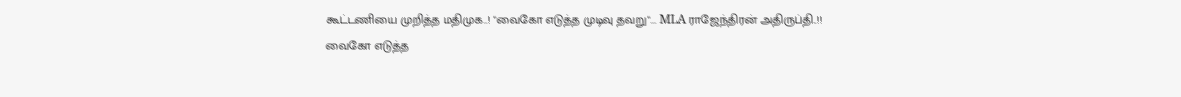கூட்டணியை முறித்த மதிமுக..! "வைகோ எடுத்த முடிவு தவறு"... MLA ராஜேந்திரன் அதிருப்தி..!!
வைகோ எடுத்த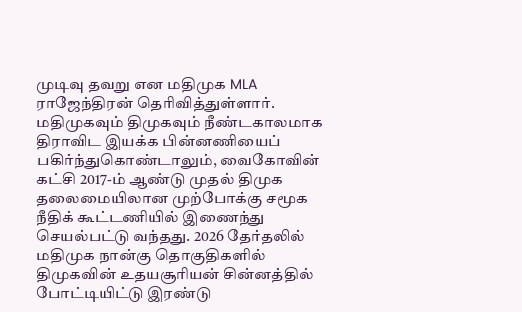முடிவு தவறு என மதிமுக MLA ராஜேந்திரன் தெரிவித்துள்ளார்.
மதிமுகவும் திமுகவும் நீண்டகாலமாக திராவிட இயக்க பின்னணியைப் பகிர்ந்துகொண்டாலும், வைகோவின் கட்சி 2017-ம் ஆண்டு முதல் திமுக தலைமையிலான முற்போக்கு சமூக நீதிக் கூட்டணியில் இணைந்து செயல்பட்டு வந்தது. 2026 தேர்தலில் மதிமுக நான்கு தொகுதிகளில் திமுகவின் உதயசூரியன் சின்னத்தில் போட்டியிட்டு இரண்டு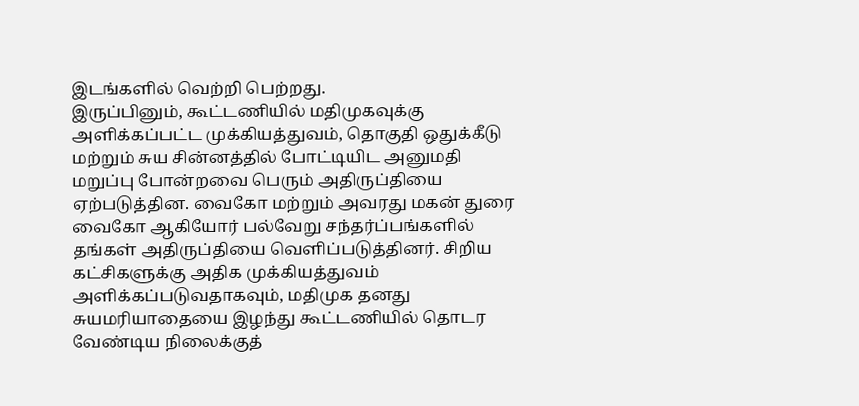இடங்களில் வெற்றி பெற்றது.
இருப்பினும், கூட்டணியில் மதிமுகவுக்கு அளிக்கப்பட்ட முக்கியத்துவம், தொகுதி ஒதுக்கீடு மற்றும் சுய சின்னத்தில் போட்டியிட அனுமதி மறுப்பு போன்றவை பெரும் அதிருப்தியை ஏற்படுத்தின. வைகோ மற்றும் அவரது மகன் துரை வைகோ ஆகியோர் பல்வேறு சந்தர்ப்பங்களில் தங்கள் அதிருப்தியை வெளிப்படுத்தினர். சிறிய கட்சிகளுக்கு அதிக முக்கியத்துவம் அளிக்கப்படுவதாகவும், மதிமுக தனது சுயமரியாதையை இழந்து கூட்டணியில் தொடர வேண்டிய நிலைக்குத்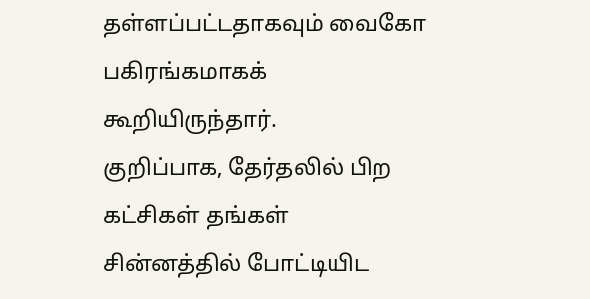தள்ளப்பட்டதாகவும் வைகோ பகிரங்கமாகக் கூறியிருந்தார்.
குறிப்பாக, தேர்தலில் பிற கட்சிகள் தங்கள் சின்னத்தில் போட்டியிட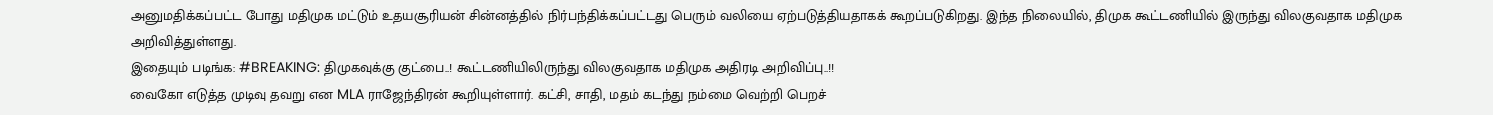அனுமதிக்கப்பட்ட போது மதிமுக மட்டும் உதயசூரியன் சின்னத்தில் நிர்பந்திக்கப்பட்டது பெரும் வலியை ஏற்படுத்தியதாகக் கூறப்படுகிறது. இந்த நிலையில், திமுக கூட்டணியில் இருந்து விலகுவதாக மதிமுக அறிவித்துள்ளது.
இதையும் படிங்க: #BREAKING: திமுகவுக்கு குட்பை..! கூட்டணியிலிருந்து விலகுவதாக மதிமுக அதிரடி அறிவிப்பு..!!
வைகோ எடுத்த முடிவு தவறு என MLA ராஜேந்திரன் கூறியுள்ளார். கட்சி, சாதி, மதம் கடந்து நம்மை வெற்றி பெறச்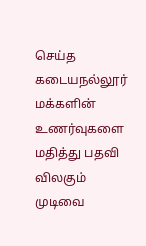செய்த கடையநல்லூர் மக்களின் உணர்வுகளை மதித்து பதவி விலகும் முடிவை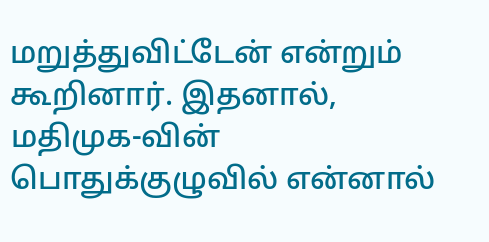மறுத்துவிட்டேன் என்றும் கூறினார். இதனால், மதிமுக-வின் பொதுக்குழுவில் என்னால்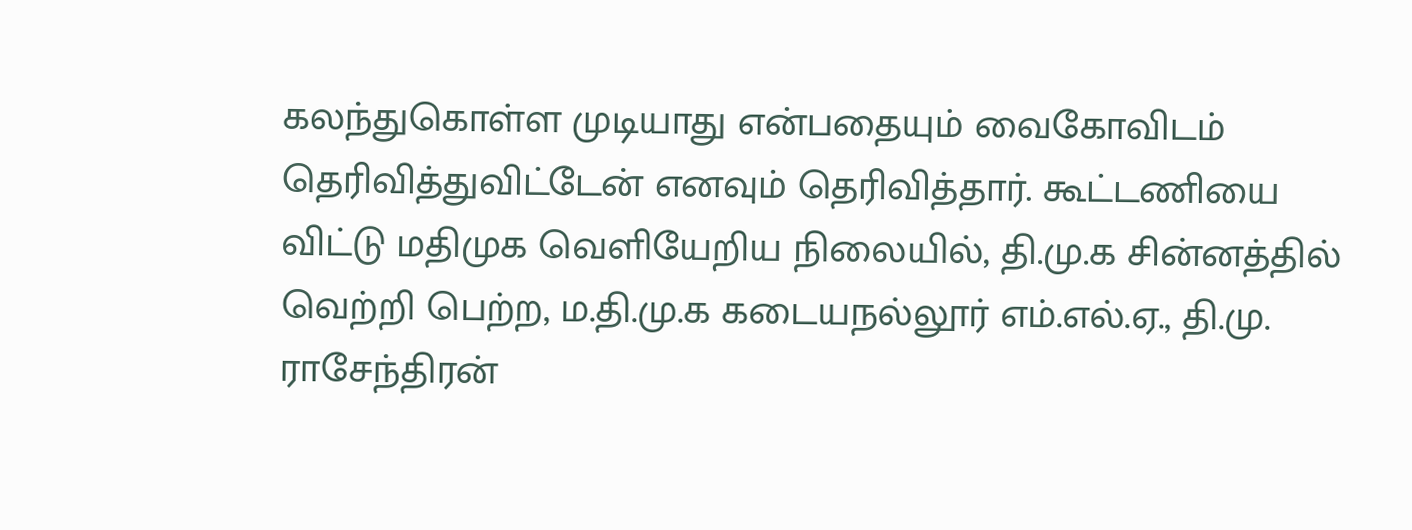கலந்துகொள்ள முடியாது என்பதையும் வைகோவிடம் தெரிவித்துவிட்டேன் எனவும் தெரிவித்தார். கூட்டணியை விட்டு மதிமுக வெளியேறிய நிலையில், தி.மு.க சின்னத்தில் வெற்றி பெற்ற, ம.தி.மு.க கடையநல்லூர் எம்.எல்.ஏ., தி.மு. ராசேந்திரன்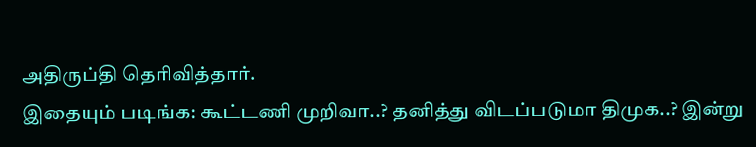அதிருப்தி தெரிவித்தார்.
இதையும் படிங்க: கூட்டணி முறிவா..? தனித்து விடப்படுமா திமுக..? இன்று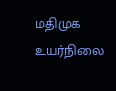மதிமுக உயர்நிலை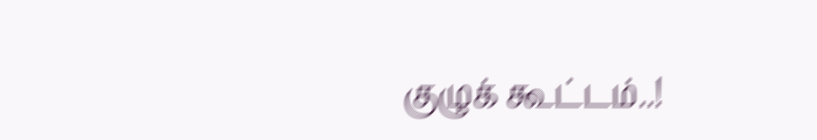குழுக் கூட்டம்..!